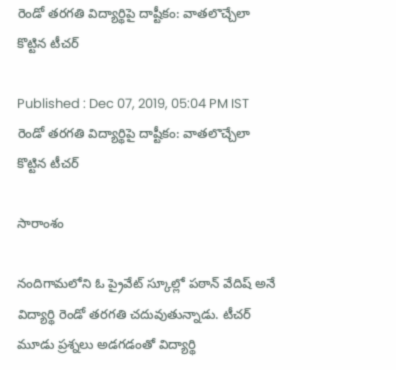రెండో తరగతి విద్యార్థిపై దాష్టీకం: వాతలొచ్చేలా కొట్టిన టీచర్

Published : Dec 07, 2019, 05:04 PM IST
రెండో తరగతి విద్యార్థిపై దాష్టీకం: వాతలొచ్చేలా కొట్టిన టీచర్

సారాంశం

నందిగామలోని ఓ ప్రైవేట్ స్కూల్లో పఠాన్ వేదిష్ అనే విద్యార్థి రెండో తరగతి చదువుతున్నాడు. టీచర్ మూడు ప్రశ్నలు అడగడంతో విద్యార్థి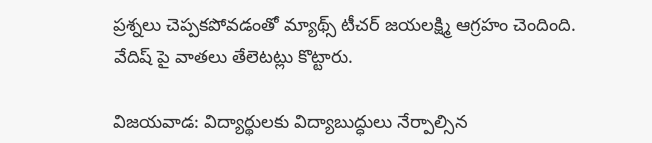ప్రశ్నలు చెప్పకపోవడంతో మ్యాథ్స్ టీచర్ జయలక్ష్మి ఆగ్రహం చెందింది. వేదిష్ పై వాతలు తేలెటట్లు కొట్టారు.

విజయవాడ: విద్యార్థులకు విద్యాబుద్ధులు నేర్పాల్సిన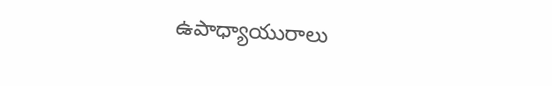ఉపాధ్యాయురాలు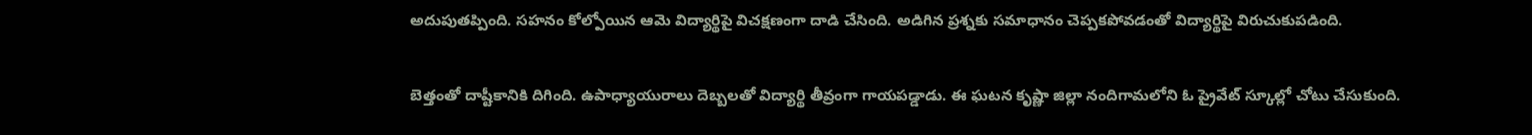అదుపుతప్పింది. సహనం కోల్పోయిన ఆమె విద్యార్థిపై విచక్షణంగా దాడి చేసింది. అడిగిన ప్రశ్నకు సమాధానం చెప్పకపోవడంతో విద్యార్థిపై విరుచుకుపడింది.

బెత్తంతో దాష్టీకానికి దిగింది. ఉపాధ్యాయురాలు దెబ్బలతో విద్యార్థి తీవ్రంగా గాయపడ్డాడు. ఈ ఘటన కృష్ణా జిల్లా నందిగామలోని ఓ ప్రైవేట్ స్కూల్లో చోటు చేసుకుంది.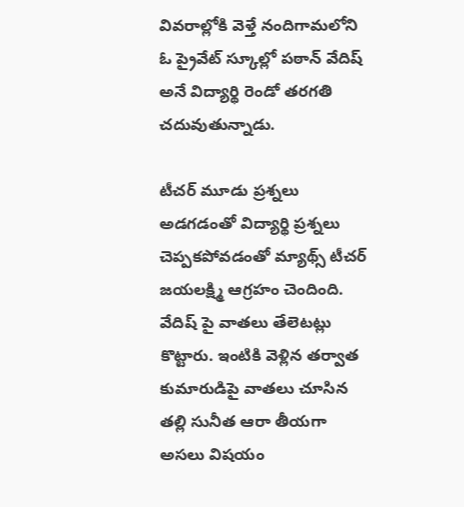వివరాల్లోకి వెళ్తే నందిగామలోని ఓ ప్రైవేట్ స్కూల్లో పఠాన్ వేదిష్ అనే విద్యార్థి రెండో తరగతి చదువుతున్నాడు.

టీచర్ మూడు ప్రశ్నలు అడగడంతో విద్యార్థి ప్రశ్నలు చెప్పకపోవడంతో మ్యాథ్స్ టీచర్ జయలక్ష్మి ఆగ్రహం చెందింది. వేదిష్ పై వాతలు తేలెటట్లు కొట్టారు. ఇంటికి వెళ్లిన తర్వాత కుమారుడిపై వాతలు చూసిన తల్లి సునీత ఆరా తీయగా అసలు విషయం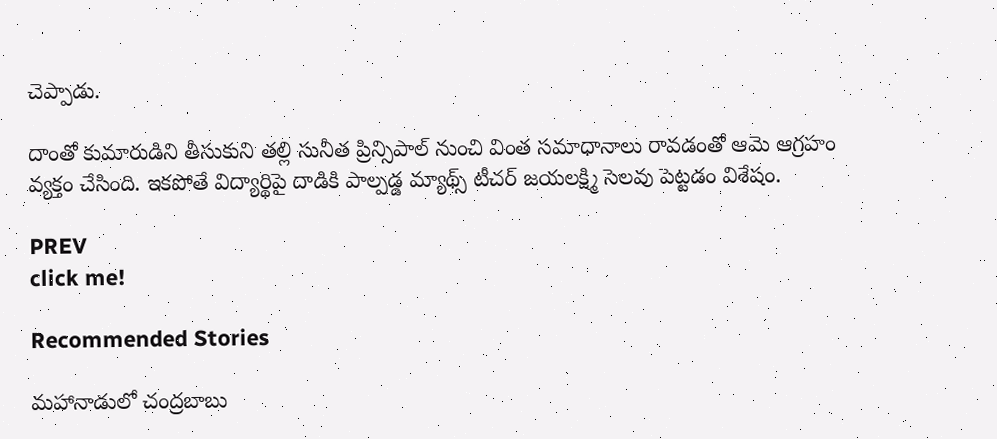చెప్పాడు.

దాంతో కుమారుడిని తీసుకుని తల్లి సునీత ప్రిన్సిపాల్ నుంచి వింత సమాధానాలు రావడంతో ఆమె ఆగ్రహం వ్యక్తం చేసింది. ఇకపోతే విద్యార్థిపై దాడికి పాల్పడ్డ మ్యాథ్స్ టీచర్ జయలక్ష్మి సెలవు పెట్టడం విశేషం.

PREV
click me!

Recommended Stories

మహానాడులో చంద్రబాబు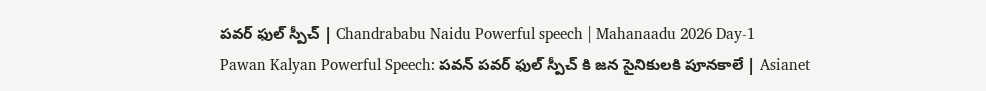పవర్ ఫుల్ స్పీచ్ | Chandrababu Naidu Powerful speech | Mahanaadu 2026 Day-1
Pawan Kalyan Powerful Speech: పవన్ పవర్ ఫుల్ స్పీచ్ కి జన సైనికులకి పూనకాలే | Asianet